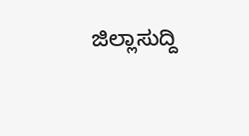ಜಿಲ್ಲಾಸುದ್ದಿ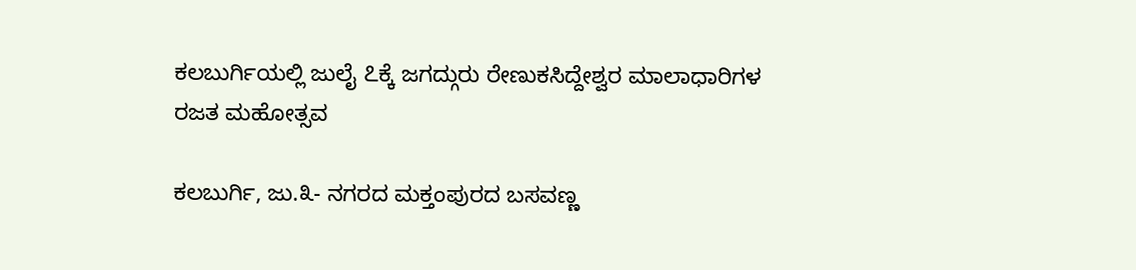ಕಲಬುರ್ಗಿಯಲ್ಲಿ ಜುಲೈ ೭ಕ್ಕೆ ಜಗದ್ಗುರು ರೇಣುಕಸಿದ್ದೇಶ್ವರ ಮಾಲಾಧಾರಿಗಳ ರಜತ ಮಹೋತ್ಸವ

ಕಲಬುರ್ಗಿ, ಜು.೩- ನಗರದ ಮಕ್ತಂಪುರದ ಬಸವಣ್ಣ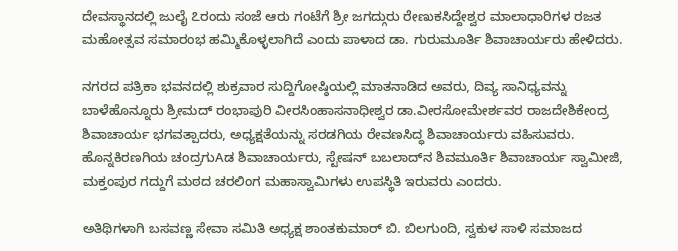ದೇವಸ್ಥಾನದಲ್ಲಿ ಜುಲೈ ೭ರಂದು ಸಂಜೆ ಆರು ಗಂಟೆಗೆ ಶ್ರೀ ಜಗದ್ಗುರು ರೇಣುಕಸಿದ್ದೇಶ್ವರ ಮಾಲಾಧಾರಿಗಳ ರಜತ ಮಹೋತ್ಸವ ಸಮಾರಂಭ ಹಮ್ಮಿಕೊಳ್ಳಲಾಗಿದೆ ಎಂದು ಪಾಳಾದ ಡಾ. ಗುರುಮೂರ್ತಿ ಶಿವಾಚಾರ್ಯರು ಹೇಳಿದರು.

ನಗರದ ಪತ್ರಿಕಾ ಭವನದಲ್ಲಿ ಶುಕ್ರವಾರ ಸುದ್ದಿಗೋಷ್ಠಿಯಲ್ಲಿ ಮಾತನಾಡಿದ ಅವರು, ದಿವ್ಯ ಸಾನಿಧ್ಯವನ್ನು ಬಾಳೆಹೊನ್ನೂರು ಶ್ರೀಮದ್ ರಂಭಾಪುರಿ ವೀರಸಿಂಹಾಸನಾಧೀಶ್ವರ ಡಾ.ವೀರಸೋಮೇರ್ಶವರ ರಾಜದೇಶಿಕೇಂದ್ರ ಶಿವಾಚಾರ್ಯ ಭಗವತ್ಪಾದರು, ಅಧ್ಯಕ್ಷತೆಯನ್ನು ಸರಡಗಿಯ ರೇವಣಸಿದ್ಧ ಶಿವಾಚಾರ್ಯರು ವಹಿಸುವರು. ಹೊನ್ನಕಿರಣಗಿಯ ಚಂದ್ರಗುAಡ ಶಿವಾಚಾರ್ಯರು, ಸ್ಟೇಷನ್ ಬಬಲಾದ್‌ನ ಶಿವಮೂರ್ತಿ ಶಿವಾಚಾರ್ಯ ಸ್ವಾಮೀಜಿ, ಮಕ್ತಂಪುರ ಗದ್ದುಗೆ ಮಠದ ಚರಲಿಂಗ ಮಹಾಸ್ವಾಮಿಗಳು ಉಪಸ್ಥಿತಿ ಇರುವರು ಎಂದರು.

ಅತಿಥಿಗಳಾಗಿ ಬಸವಣ್ಣ ಸೇವಾ ಸಮಿತಿ ಅಧ್ಯಕ್ಷ ಶಾಂತಕುಮಾರ್ ಬಿ. ಬಿಲಗುಂದಿ, ಸ್ವಕುಳ ಸಾಳಿ ಸಮಾಜದ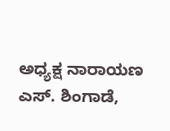ಅಧ್ಯಕ್ಷ ನಾರಾಯಣ ಎಸ್. ಶಿಂಗಾಡೆ,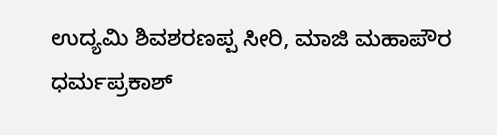ಉದ್ಯಮಿ ಶಿವಶರಣಪ್ಪ ಸೀರಿ, ಮಾಜಿ ಮಹಾಪೌರ ಧರ್ಮಪ್ರಕಾಶ್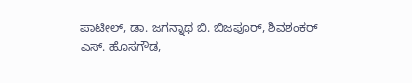ಪಾಟೀಲ್, ಡಾ. ಜಗನ್ನಾಥ ಬಿ. ಬಿಜಪೂರ್, ಶಿವಶಂಕರ್ ಎಸ್. ಹೊಸಗೌಡ,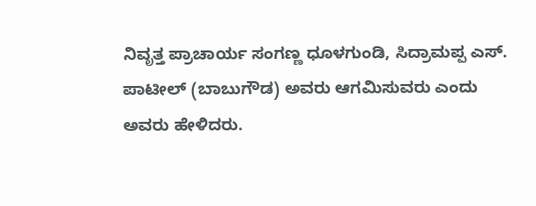ನಿವೃತ್ತ ಪ್ರಾಚಾರ್ಯ ಸಂಗಣ್ಣ ಧೂಳಗುಂಡಿ, ಸಿದ್ರಾಮಪ್ಪ ಎಸ್. ಪಾಟೀಲ್ (ಬಾಬುಗೌಡ) ಅವರು ಆಗಮಿಸುವರು ಎಂದು ಅವರು ಹೇಳಿದರು.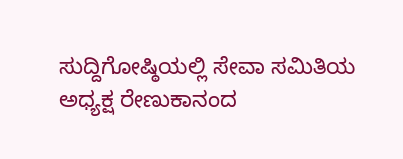ಸುದ್ದಿಗೋಷ್ಠಿಯಲ್ಲಿ ಸೇವಾ ಸಮಿತಿಯ ಅಧ್ಯಕ್ಷ ರೇಣುಕಾನಂದ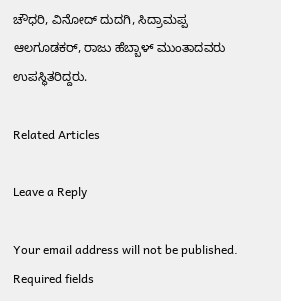ಚೌಧರಿ, ವಿನೋದ್ ದುದಗಿ, ಸಿದ್ರಾಮಪ್ಪ ಆಲಗೂಡಕರ್, ರಾಜು ಹೆಬ್ಬಾಳ್ ಮುಂತಾದವರು ಉಪಸ್ಥಿತರಿದ್ದರು.

Related Articles

Leave a Reply

Your email address will not be published. Required fields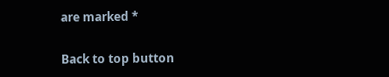are marked *

Back to top button